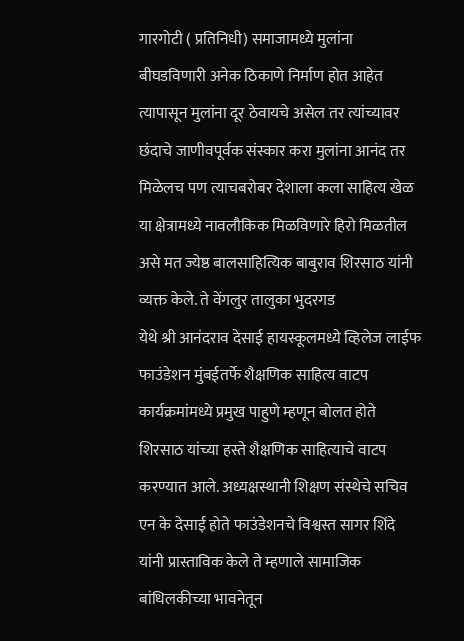गारगोटी ( प्रतिनिधी) समाजामध्ये मुलांना बीघडविणारी अनेक ठिकाणे निर्माण होत आहेत त्यापासून मुलांना दूर ठेवायचे असेल तर त्यांच्यावर छंदाचे जाणीवपूर्वक संस्कार करा मुलांना आनंद तर मिळेलच पण त्याचबरोबर देशाला कला साहित्य खेळ या क्षेत्रामध्ये नावलौकिक मिळविणारे हिरो मिळतील असे मत ज्येष्ठ बालसाहित्यिक बाबुराव शिरसाठ यांनी व्यक्त केले. ते वेंगलुर तालुका भुदरगड
येथे श्री आनंदराव देसाई हायस्कूलमध्ये व्हिलेज लाईफ फाउंडेशन मुंबईतर्फे शैक्षणिक साहित्य वाटप कार्यक्रमांमध्ये प्रमुख पाहुणे म्हणून बोलत होते शिरसाठ यांच्या हस्ते शैक्षणिक साहित्याचे वाटप करण्यात आले. अध्यक्षस्थानी शिक्षण संस्थेचे सचिव एन के देसाई होते फाउंडेशनचे विश्वस्त सागर शिंदे यांनी प्रास्ताविक केले ते म्हणाले सामाजिक बांधिलकीच्या भावनेतून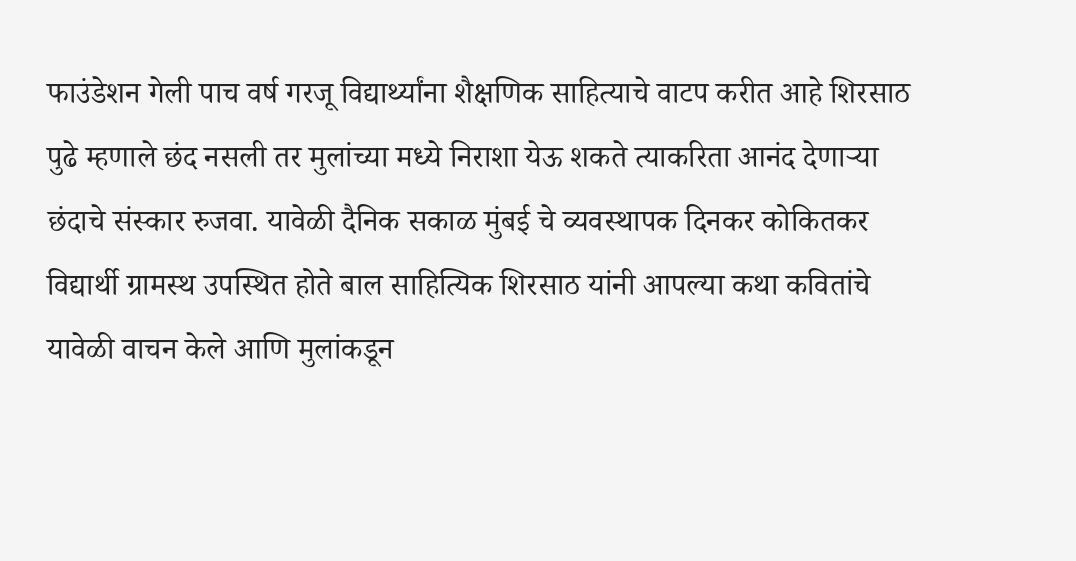फाउंडेशन गेली पाच वर्ष गरजू विद्यार्थ्यांना शैक्षणिक साहित्याचे वाटप करीत आहे शिरसाठ पुढे म्हणाले छंद नसली तर मुलांच्या मध्ये निराशा येऊ शकते त्याकरिता आनंद देणाऱ्या छंदाचे संस्कार रुजवा. यावेळी दैनिक सकाळ मुंबई चे व्यवस्थापक दिनकर कोकितकर विद्यार्थी ग्रामस्थ उपस्थित होते बाल साहित्यिक शिरसाठ यांनी आपल्या कथा कवितांचे यावेळी वाचन केले आणि मुलांकडून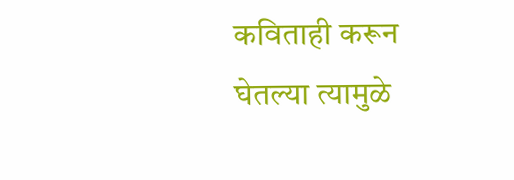कविताही करून घेतल्या त्यामुळे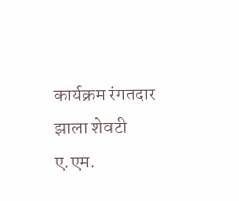कार्यक्रम रंगतदार झाला शेवटी ए.एम.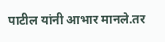पाटील यांनी आभार मानले.तर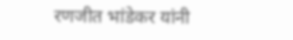रणजीत भांडेकर यांनी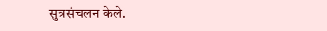सुत्रसंचलन केले.